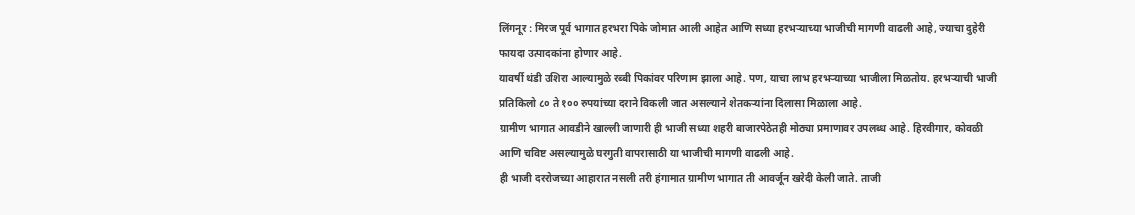लिंगनूर : मिरज पूर्व भागात हरभरा पिके जोमात आली आहेत आणि सध्या हरभऱ्याच्या भाजीची मागणी वाढली आहे, ज्याचा दुहेरी फायदा उत्पादकांना होणार आहे.
यावर्षी थंडी उशिरा आल्यामुळे रब्बी पिकांवर परिणाम झाला आहे. पण, याचा लाभ हरभऱ्याच्या भाजीला मिळतोय. हरभऱ्याची भाजी प्रतिकिलो ८० ते १०० रुपयांच्या दराने विकली जात असल्याने शेतकऱ्यांना दिलासा मिळाला आहे.
ग्रामीण भागात आवडीने खाल्ली जाणारी ही भाजी सध्या शहरी बाजारपेठेतही मोठ्या प्रमाणावर उपलब्ध आहे. हिरवीगार, कोवळी आणि चविष्ट असल्यामुळे घरगुती वापरासाठी या भाजीची मागणी वाढली आहे.
ही भाजी दररोजच्या आहारात नसली तरी हंगामात ग्रामीण भागात ती आवर्जून खरेदी केली जाते. ताजी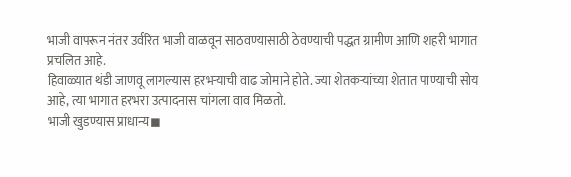भाजी वापरून नंतर उर्वरित भाजी वाळवून साठवण्यासाठी ठेवण्याची पद्धत ग्रामीण आणि शहरी भागात प्रचलित आहे.
हिवाळ्यात थंडी जाणवू लागल्यास हरभऱ्याची वाढ जोमाने होते. ज्या शेतकऱ्यांच्या शेतात पाण्याची सोय आहे, त्या भागात हरभरा उत्पादनास चांगला वाव मिळतो.
भाजी खुडण्यास प्राधान्य◼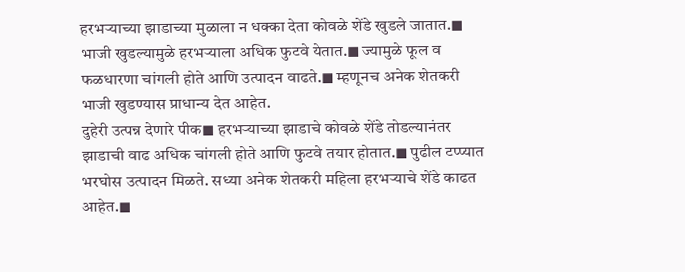हरभऱ्याच्या झाडाच्या मुळाला न धक्का देता कोवळे शेंडे खुडले जातात.◼ भाजी खुडल्यामुळे हरभऱ्याला अधिक फुटवे येतात.◼ ज्यामुळे फूल व फळधारणा चांगली होते आणि उत्पादन वाढते.◼ म्हणूनच अनेक शेतकरी भाजी खुडण्यास प्राधान्य देत आहेत.
दुहेरी उत्पन्न देणारे पीक◼ हरभऱ्याच्या झाडाचे कोवळे शेंडे तोडल्यानंतर झाडाची वाढ अधिक चांगली होते आणि फुटवे तयार होतात.◼ पुढील टप्प्यात भरघोस उत्पादन मिळते. सध्या अनेक शेतकरी महिला हरभऱ्याचे शेंडे काढत आहेत.◼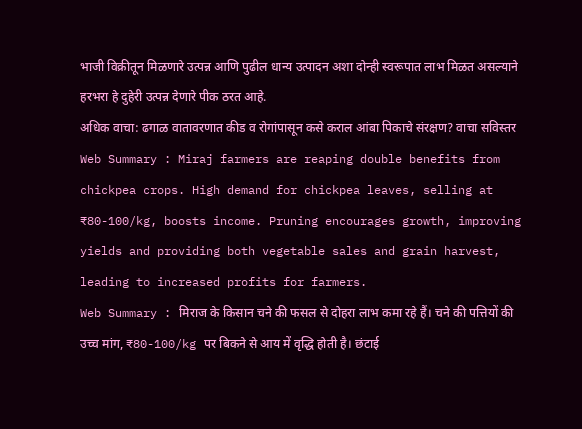भाजी विक्रीतून मिळणारे उत्पन्न आणि पुढील धान्य उत्पादन अशा दोन्ही स्वरूपात लाभ मिळत असल्याने हरभरा हे दुहेरी उत्पन्न देणारे पीक ठरत आहे.
अधिक वाचा: ढगाळ वातावरणात कीड व रोगांपासून कसे कराल आंबा पिकाचे संरक्षण? वाचा सविस्तर
Web Summary : Miraj farmers are reaping double benefits from chickpea crops. High demand for chickpea leaves, selling at ₹80-100/kg, boosts income. Pruning encourages growth, improving yields and providing both vegetable sales and grain harvest, leading to increased profits for farmers.
Web Summary : मिराज के किसान चने की फसल से दोहरा लाभ कमा रहे हैं। चने की पत्तियों की उच्च मांग, ₹80-100/kg पर बिकने से आय में वृद्धि होती है। छंटाई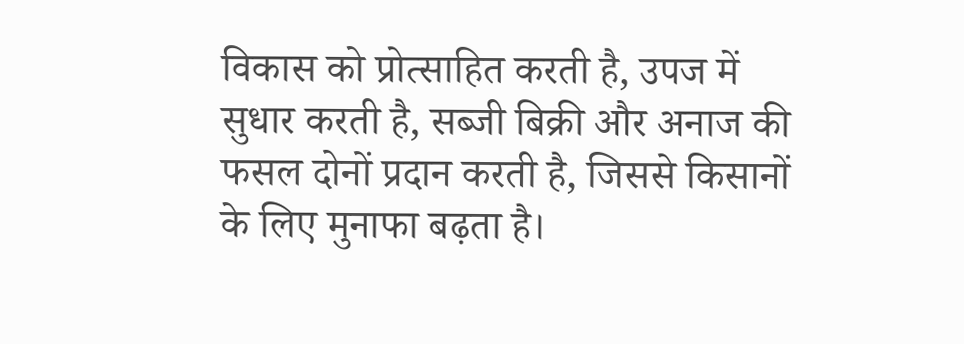विकास को प्रोत्साहित करती है, उपज में सुधार करती है, सब्जी बिक्री और अनाज की फसल दोनों प्रदान करती है, जिससे किसानों के लिए मुनाफा बढ़ता है।